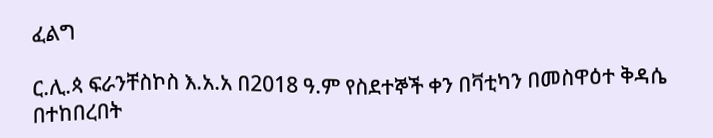ፈልግ

ር.ሊ.ጳ ፍራንቸስኮስ እ.አ.አ በ2018 ዓ.ም የስደተኞች ቀን በቫቲካን በመስዋዕተ ቅዳሴ በተከበረበት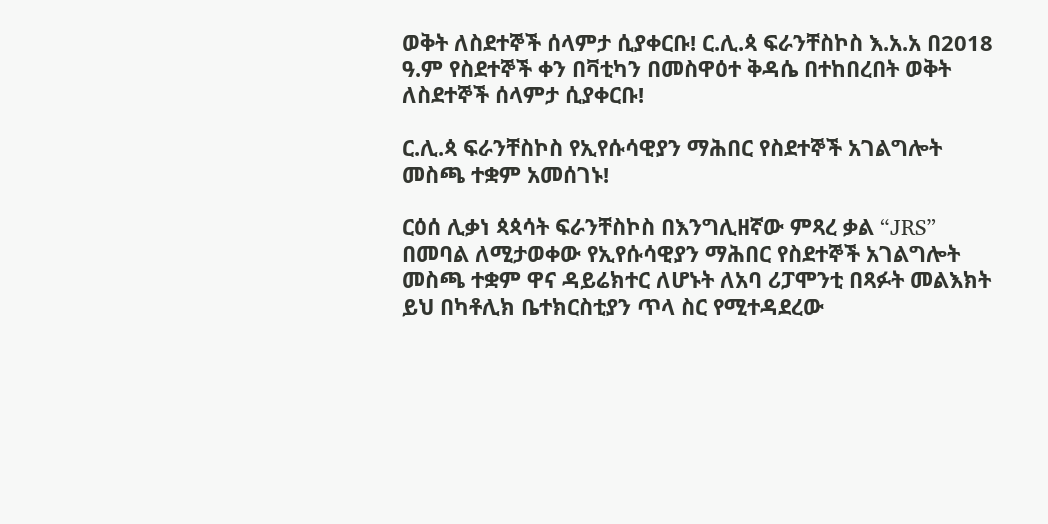ወቅት ለስደተኞች ሰላምታ ሲያቀርቡ! ር.ሊ.ጳ ፍራንቸስኮስ እ.አ.አ በ2018 ዓ.ም የስደተኞች ቀን በቫቲካን በመስዋዕተ ቅዳሴ በተከበረበት ወቅት ለስደተኞች ሰላምታ ሲያቀርቡ!

ር.ሊ.ጳ ፍራንቸስኮስ የኢየሱሳዊያን ማሕበር የስደተኞች አገልግሎት መስጫ ተቋም አመሰገኑ!

ርዕሰ ሊቃነ ጳጳሳት ፍራንቸስኮስ በእንግሊዘኛው ምጻረ ቃል “JRS” በመባል ለሚታወቀው የኢየሱሳዊያን ማሕበር የስደተኞች አገልግሎት መስጫ ተቋም ዋና ዳይሬክተር ለሆኑት ለአባ ሪፓሞንቲ በጻፉት መልእክት ይህ በካቶሊክ ቤተክርስቲያን ጥላ ስር የሚተዳደረው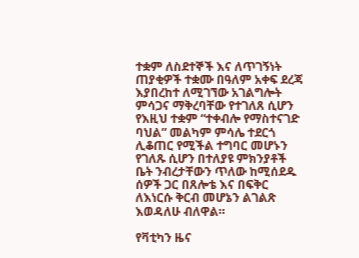ተቋም ለስደተኞች እና ለጥገኝነት ጠያቂዎች ተቋሙ በዓለም አቀፍ ደረጃ እያበረከተ ለሚገኘው አገልግሎት ምሳጋና ማቅረባቸው የተገለጸ ሲሆን የእዚህ ተቋም “ተቀብሎ የማስተናገድ ባህል” መልካም ምሳሌ ተደርጎ ሊቆጠር የሚችል ተግባር መሆኑን የገለጹ ሲሆን በተለያዩ ምክንያቶች ቤት ንብረታቸውን ጥለው ከሚሰደዱ ሰዎች ጋር በጸሎቴ እና በፍቅር ለእነርሱ ቅርብ መሆኔን ልገልጽ እወዳለሁ ብለዋል።

የቫቲካን ዜና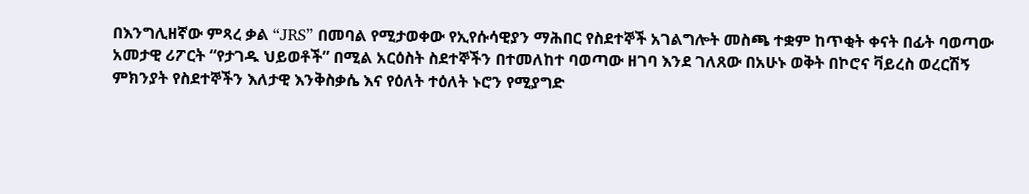በእንግሊዘኛው ምጻረ ቃል “JRS” በመባል የሚታወቀው የኢየሱሳዊያን ማሕበር የስደተኞች አገልግሎት መስጫ ተቋም ከጥቂት ቀናት በፊት ባወጣው አመታዊ ሪፖርት “የታገዱ ህይወቶች” በሚል አርዕስት ስደተኞችን በተመለከተ ባወጣው ዘገባ እንደ ገለጸው በአሁኑ ወቅት በኮሮና ቫይረስ ወረርሽኝ ምክንያት የስደተኞችን እለታዊ እንቅስቃሴ እና የዕለት ተዕለት ኑሮን የሚያግድ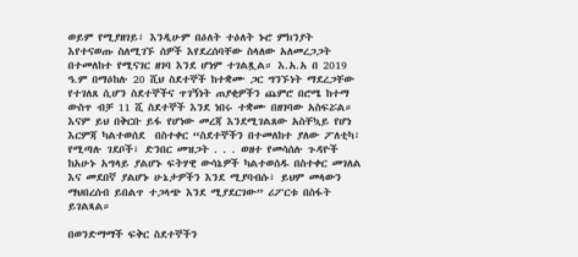ወይም የሚያዘገይ፣ እንዲሁም በዕለት ተዕለት ኑሮ ምክንያት  እየተናወጡ ስለሚገኙ ሰዎች እየደረሰባቸው ስላለው አለመረጋጋት በተመለከተ የሚናገር ዘገባ እንደ ሆነም ተገልጿል። እ.አ.አ በ 2019 ዓ.ም በማዕከሉ 20 ሺህ ስደተኞች ከተቋሙ ጋር ግንኙነት ማደረጋቸው የተገለጸ ሲሆን ስደተኞችና ጥገኝነት ጠያቂዎችን ጨምሮ በሮሜ ከተማ ውስጥ ብቻ 11 ሺ ስደተኞች እንደ ነበሩ ተቋሙ በዘገባው አስፍሯል። እናም ይህ በቅርቡ ይፋ የሆነው መረጃ እንደሚገልጸው አስቸኳይ የሆነ እርምጃ ካልተወሰደ  በስተቀር “ስደተኞችን በተመለከተ ያለው ፖለቲካ፣ የሚጣሉ ገደቦች፣ ድንበር መዝጋት . . . ወዘተ የመሳሰሉ ጉዳዮች ከአሁኑ አግላይ ያልሆኑ ፍትሃዊ ውሳኔዎች ካልተወሰዱ በስተቀር መገለል እና መደበኛ ያልሆኑ ሁኔታዎችን እንደ ሚያባብሱ፣ ይህም መላውን ማህበረሰብ ይበልጥ ተጋላጭ እንደ ሚያደርገው” ሪፖርቱ በስፋት ይገልጻል።

በወንድማማች ፍቅር ስደተኞችን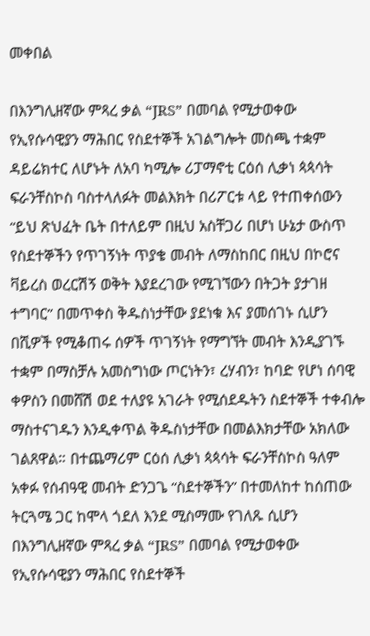መቀበል

በእንግሊዘኛው ምጻረ ቃል “JRS” በመባል የሚታወቀው የኢየሱሳዊያን ማሕበር የስደተኞች አገልግሎት መስጫ ተቋም ዳይሬክተር ለሆኑት ለአባ ካሚሎ ሪፓማኖቲ ርዕሰ ሊቃነ ጳጳሳት ፍራንቸስኮስ ባስተላለፉት መልእክት በሪፖርቱ ላይ የተጠቀሰውን “ይህ ጽህፈት ቤት በተለይም በዚህ አስቸጋሪ በሆነ ሁኔታ ውስጥ የስደተኞችን የጥገኝነት ጥያቄ መብት ለማስከበር በዚህ በኮሮና ቫይረስ ወረርሽኝ ወቅት እያደረገው የሚገኘውን በትጋት ያታገዘ ተግባር” በመጥቀስ ቅዱስነታቸው ያደነቁ እና ያመሰገኑ ሲሆን በሺዎች የሚቆጠሩ ሰዎች ጥገኝነት የማግኘት መብት እንዲያገኙ ተቋም በማስቻሉ አመስግነው ጦርነትን፣ ረሃብን፣ ከባድ የሆነ ሰባዊ ቀዎስን በመሸሽ ወደ ተለያዩ አገራት የሚሰደዱትን ስደተኞች ተቀብሎ ማስተናገዱን እንዲቀጥል ቅዱስነታቸው በመልእክታቸው አክለው ገልጸዋል። በተጨማሪም ርዕሰ ሊቃነ ጳጳሳት ፍራንቸስኮስ ዓለም አቀፉ የሰብዓዊ መብት ድንጋጌ “ስደተኞችን” በተመለከተ ከሰጠው ትርጓሜ ጋር ከሞላ ጎደለ እንደ ሚስማሙ የገለጹ ሲሆን በእንግሊዘኛው ምጻረ ቃል “JRS” በመባል የሚታወቀው የኢየሱሳዊያን ማሕበር የስደተኞች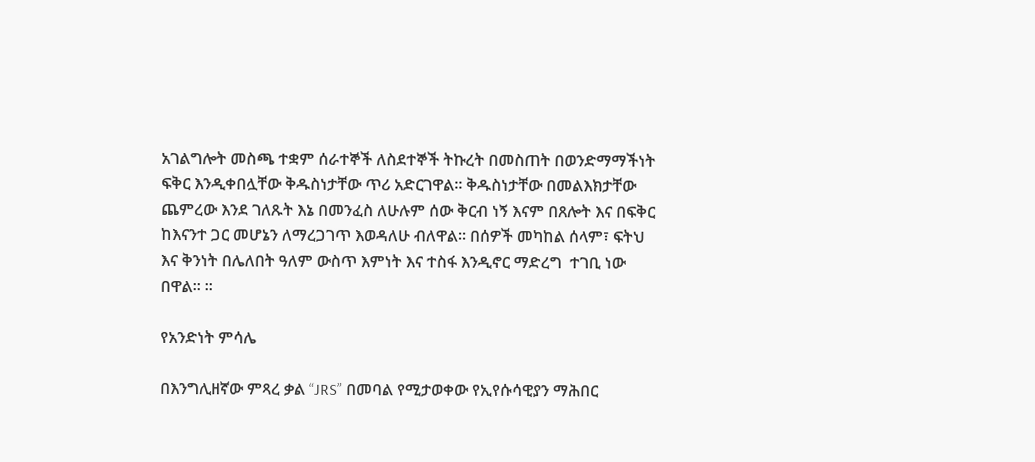አገልግሎት መስጫ ተቋም ሰራተኞች ለስደተኞች ትኩረት በመስጠት በወንድማማችነት ፍቅር እንዲቀበሏቸው ቅዱስነታቸው ጥሪ አድርገዋል። ቅዱስነታቸው በመልእክታቸው ጨምረው እንደ ገለጹት እኔ በመንፈስ ለሁሉም ሰው ቅርብ ነኝ እናም በጸሎት እና በፍቅር ከእናንተ ጋር መሆኔን ለማረጋገጥ እወዳለሁ ብለዋል። በሰዎች መካከል ሰላም፣ ፍትህ እና ቅንነት በሌለበት ዓለም ውስጥ እምነት እና ተስፋ እንዲኖር ማድረግ  ተገቢ ነው በዋል። ፡፡

የአንድነት ምሳሌ

በእንግሊዘኛው ምጻረ ቃል “JRS” በመባል የሚታወቀው የኢየሱሳዊያን ማሕበር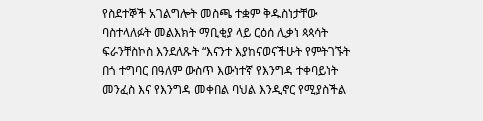የስደተኞች አገልግሎት መስጫ ተቋም ቅዱስነታቸው ባስተላለፉት መልእክት ማቢቂያ ላይ ርዕሰ ሊቃነ ጳጳሳት ፍራንቸስኮስ እንደለጹት “እናንተ እያከናወናችሁት የምትገኙት በጎ ተግባር በዓለም ውስጥ እውነተኛ የእንግዳ ተቀባይነት መንፈስ እና የእንግዳ መቀበል ባህል እንዲኖር የሚያስችል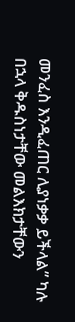መንፈስ እንዲፈጠር ሊያነቃቃ ይችላል” ካሉ በኋላ ቅዱስነታቸው መልእክታቸውን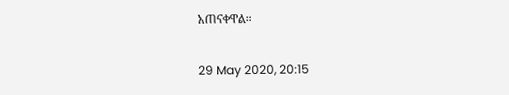አጠናቀዋል።

29 May 2020, 20:15